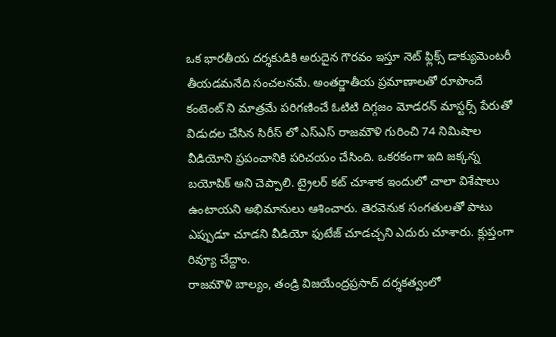ఒక భారతీయ దర్శకుడికి అరుదైన గౌరవం ఇస్తూ నెట్ ఫ్లిక్స్ డాక్యుమెంటరీ తీయడమనేది సంచలనమే. అంతర్జాతీయ ప్రమాణాలతో రూపొందే కంటెంట్ ని మాత్రమే పరిగణించే ఓటిటి దిగ్గజం మోడరన్ మాస్టర్స్ పేరుతో విడుదల చేసిన సిరీస్ లో ఎస్ఎస్ రాజమౌళి గురించి 74 నిమిషాల వీడియోని ప్రపంచానికి పరిచయం చేసింది. ఒకరకంగా ఇది జక్కన్న బయోపిక్ అని చెప్పాలి. ట్రైలర్ కట్ చూశాక ఇందులో చాలా విశేషాలు ఉంటాయని అభిమానులు ఆశించారు. తెరవెనుక సంగతులతో పాటు ఎప్పుడూ చూడని వీడియో ఫుటేజ్ చూడచ్చని ఎదురు చూశారు. క్లుప్తంగా రివ్యూ చేద్దాం.
రాజమౌళి బాల్యం, తండ్రి విజయేంద్రప్రసాద్ దర్శకత్వంలో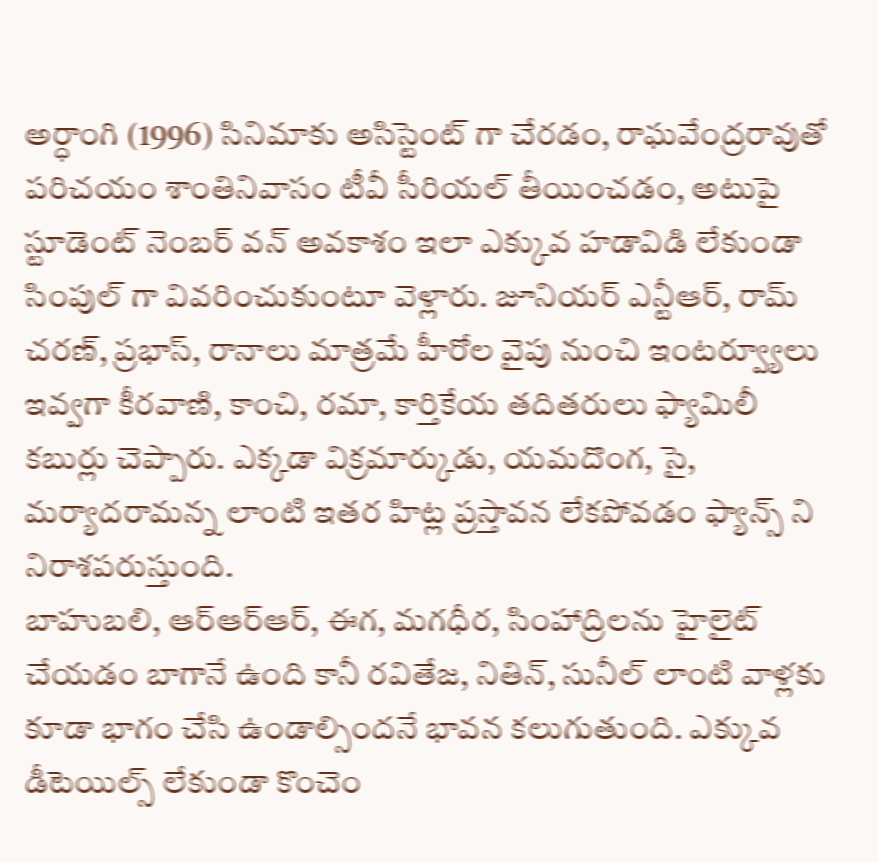అర్ధాంగి (1996) సినిమాకు అసిస్టెంట్ గా చేరడం, రాఘవేంద్రరావుతో పరిచయం శాంతినివాసం టీవీ సీరియల్ తీయించడం, అటుపై స్టూడెంట్ నెంబర్ వన్ అవకాశం ఇలా ఎక్కువ హడావిడి లేకుండా సింపుల్ గా వివరించుకుంటూ వెళ్లారు. జూనియర్ ఎన్టీఆర్, రామ్ చరణ్, ప్రభాస్, రానాలు మాత్రమే హీరోల వైపు నుంచి ఇంటర్వ్యూలు ఇవ్వగా కీరవాణి, కాంచి, రమా, కార్తికేయ తదితరులు ఫ్యామిలీ కబుర్లు చెప్పారు. ఎక్కడా విక్రమార్కుడు, యమదొంగ, సై, మర్యాదరామన్న లాంటి ఇతర హిట్ల ప్రస్తావన లేకపోవడం ఫ్యాన్స్ ని నిరాశపరుస్తుంది.
బాహుబలి, ఆర్ఆర్ఆర్, ఈగ, మగధీర, సింహాద్రిలను హైలైట్ చేయడం బాగానే ఉంది కానీ రవితేజ, నితిన్, సునీల్ లాంటి వాళ్లకు కూడా భాగం చేసి ఉండాల్సిందనే భావన కలుగుతుంది. ఎక్కువ డీటెయిల్స్ లేకుండా కొంచెం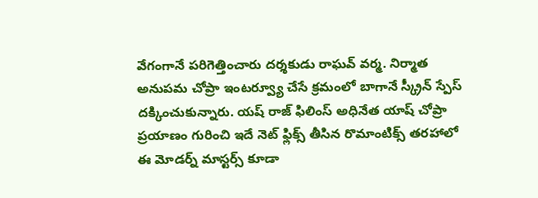వేగంగానే పరిగెత్తించారు దర్శకుడు రాఘవ్ వర్మ. నిర్మాత అనుపమ చోప్రా ఇంటర్వ్యూ చేసే క్రమంలో బాగానే స్క్రీన్ స్పేస్ దక్కించుకున్నారు. యష్ రాజ్ ఫిలింస్ అధినేత యాష్ చోప్రా ప్రయాణం గురించి ఇదే నెట్ ఫ్లిక్స్ తీసిన రొమాంటిక్స్ తరహాలో ఈ మోడర్న్ మాస్టర్స్ కూడా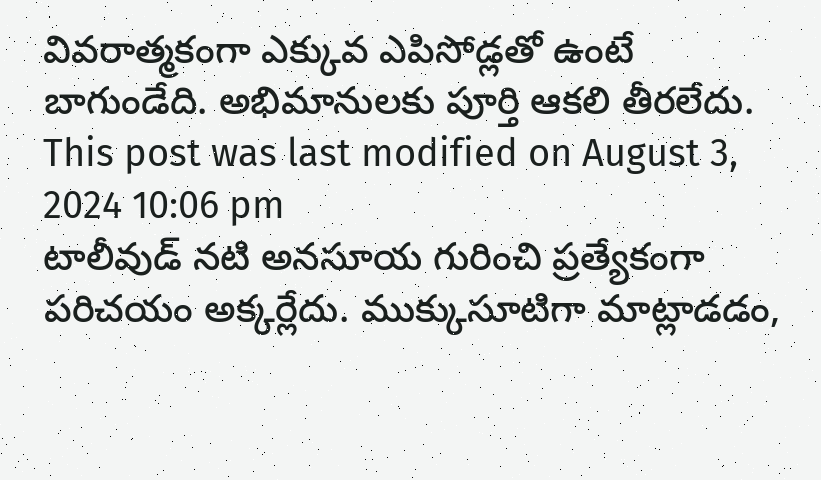వివరాత్మకంగా ఎక్కువ ఎపిసోడ్లతో ఉంటే బాగుండేది. అభిమానులకు పూర్తి ఆకలి తీరలేదు.
This post was last modified on August 3, 2024 10:06 pm
టాలీవుడ్ నటి అనసూయ గురించి ప్రత్యేకంగా పరిచయం అక్కర్లేదు. ముక్కుసూటిగా మాట్లాడడం,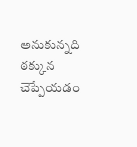అనుకున్నది ఠక్కున చెప్పేయడం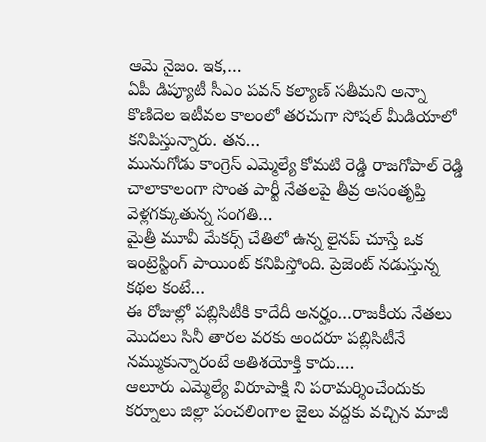ఆమె నైజం. ఇక,…
ఏపీ డిప్యూటీ సీఎం పవన్ కల్యాణ్ సతీమని అన్నా కొణిదెల ఇటీవల కాలంలో తరచుగా సోషల్ మీడియాలో కనిపిస్తున్నారు. తన…
మునుగోడు కాంగ్రెస్ ఎమ్మెల్యే కోమటి రెడ్డి రాజగోపాల్ రెడ్డి చాలాకాలంగా సొంత పార్టీ నేతలపై తీవ్ర అసంతృప్తి వెళ్లగక్కుతున్న సంగతి…
మైత్రీ మూవీ మేకర్స్ చేతిలో ఉన్న లైనప్ చూస్తే ఒక ఇంట్రెస్టింగ్ పాయింట్ కనిపిస్తోంది. ప్రెజెంట్ నడుస్తున్న కథల కంటే…
ఈ రోజుల్లో పబ్లిసిటీకి కాదేదీ అనర్హం…రాజకీయ నేతలు మొదలు సినీ తారల వరకు అందరూ పబ్లిసిటీనే నమ్ముకున్నారంటే అతిశయోక్తి కాదు.…
ఆలూరు ఎమ్మెల్యే విరూపాక్షి ని పరామర్శించేందుకు కర్నూలు జిల్లా పంచలింగాల జైలు వద్దకు వచ్చిన మాజీ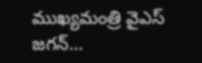ముఖ్యమంత్రి వైఎస్ జగన్…